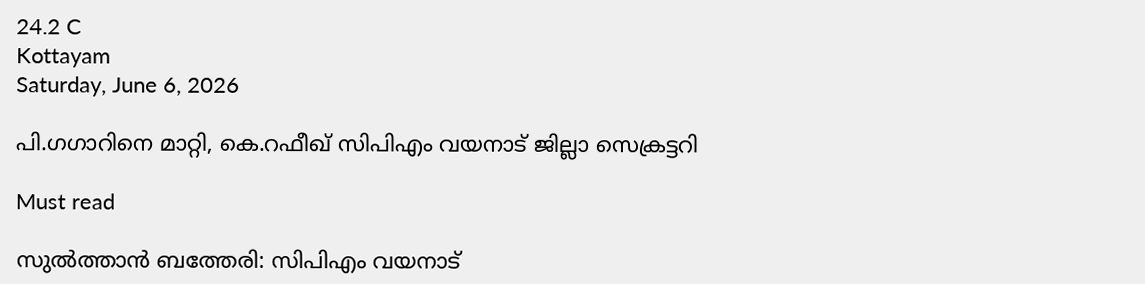24.2 C
Kottayam
Saturday, June 6, 2026

പി.ഗഗാറിനെ മാറ്റി, കെ.റഫീഖ് സിപിഎം വയനാട് ജില്ലാ സെക്രട്ടറി

Must read

സുല്‍ത്താന്‍ ബത്തേരി: സിപിഎം വയനാട്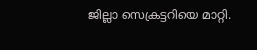ജില്ലാ സെക്രട്ടറിയെ മാറ്റി.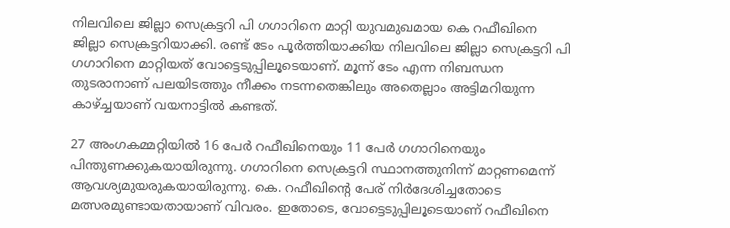നിലവിലെ ജില്ലാ സെക്രട്ടറി പി ഗഗാറിനെ മാറ്റി യുവമുഖമായ കെ റഫീഖിനെ ജില്ലാ സെക്രട്ടറിയാക്കി. രണ്ട് ടേം പൂര്‍ത്തിയാക്കിയ നിലവിലെ ജില്ലാ സെക്രട്ടറി പി ഗഗാറിനെ മാറ്റിയത് വോട്ടെടുപ്പിലൂടെയാണ്. മൂന്ന് ടേം എന്ന നിബന്ധന തുടരാനാണ് പലയിടത്തും നീക്കം നടന്നതെങ്കിലും അതെല്ലാം അട്ടിമറിയുന്ന കാഴ്ച്ചയാണ് വയനാട്ടില്‍ കണ്ടത്.

27 അംഗകമ്മറ്റിയില്‍ 16 പേര്‍ റഫീഖിനെയും 11 പേര്‍ ഗഗാറിനെയും പിന്തുണക്കുകയായിരുന്നു. ഗഗാറിനെ സെക്രട്ടറി സ്ഥാനത്തുനിന്ന് മാറ്റണമെന്ന് ആവശ്യമുയരുകയായിരുന്നു. കെ. റഫീഖിന്റെ പേര് നിര്‍ദേശിച്ചതോടെ മത്സരമുണ്ടായതായാണ് വിവരം. ഇതോടെ, വോട്ടെടുപ്പിലൂടെയാണ് റഫീഖിനെ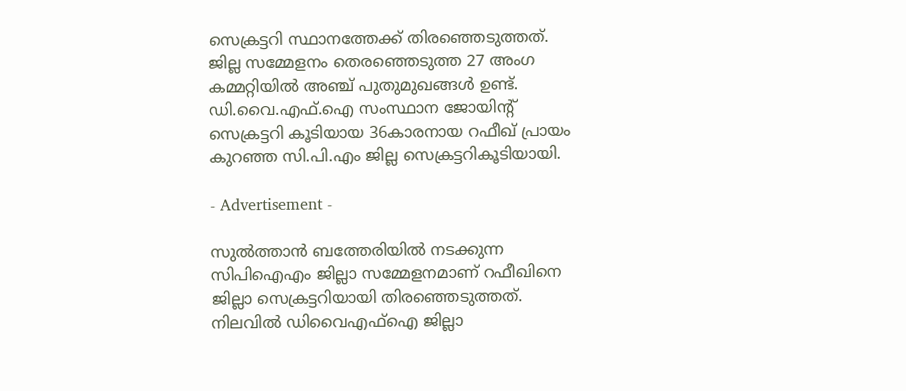സെക്രട്ടറി സ്ഥാനത്തേക്ക് തിരഞ്ഞെടുത്തത്. ജില്ല സമ്മേളനം തെരഞ്ഞെടുത്ത 27 അംഗ കമ്മറ്റിയില്‍ അഞ്ച് പുതുമുഖങ്ങള്‍ ഉണ്ട്. ഡി.വൈ.എഫ്.ഐ സംസ്ഥാന ജോയിന്റ് സെക്രട്ടറി കൂടിയായ 36കാരനായ റഫീഖ് പ്രായം കുറഞ്ഞ സി.പി.എം ജില്ല സെക്രട്ടറികൂടിയായി.

- Advertisement -

സുല്‍ത്താന്‍ ബത്തേരിയില്‍ നടക്കുന്ന സിപിഐഎം ജില്ലാ സമ്മേളനമാണ് റഫീഖിനെ ജില്ലാ സെക്രട്ടറിയായി തിരഞ്ഞെടുത്തത്. നിലവില്‍ ഡിവൈഎഫ്‌ഐ ജില്ലാ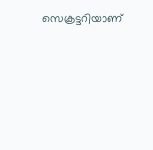സെക്രട്ടറിയാണ്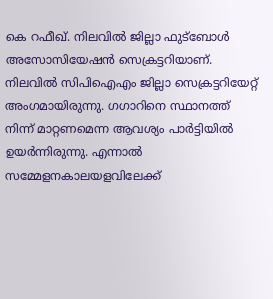കെ റഫീഖ്. നിലവില്‍ ജില്ലാ ഫുട്‌ബോള്‍ അസോസിയേഷന്‍ സെക്രട്ടറിയാണ്. നിലവില്‍ സിപിഐഎം ജില്ലാ സെക്രട്ടറിയേറ്റ് അംഗമായിരുന്നു. ഗഗാറിനെ സ്ഥാനത്ത് നിന്ന് മാറ്റണമെന്ന ആവശ്യം പാര്‍ട്ടിയില്‍ ഉയര്‍ന്നിരുന്നു. എന്നാല്‍ സമ്മേളനകാലയളവിലേക്ക്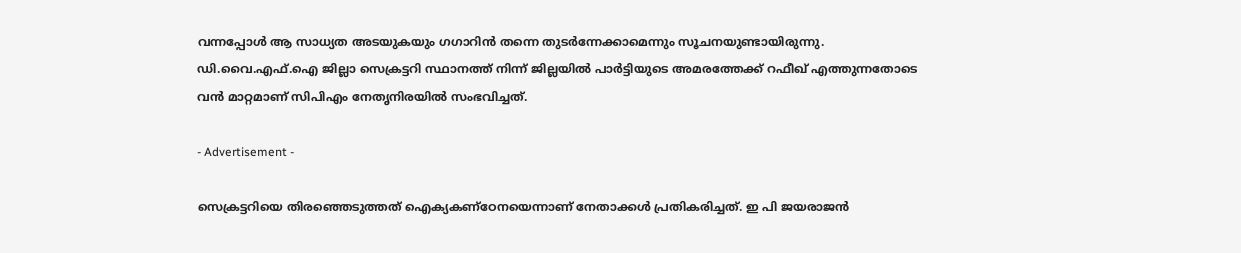വന്നപ്പോള്‍ ആ സാധ്യത അടയുകയും ഗഗാറിന്‍ തന്നെ തുടര്‍ന്നേക്കാമെന്നും സൂചനയുണ്ടായിരുന്നു. ഡി.വൈ.എഫ്.ഐ ജില്ലാ സെക്രട്ടറി സ്ഥാനത്ത് നിന്ന് ജില്ലയില്‍ പാര്‍ട്ടിയുടെ അമരത്തേക്ക് റഫീഖ് എത്തുന്നതോടെ വന്‍ മാറ്റമാണ് സിപിഎം നേതൃനിരയില്‍ സംഭവിച്ചത്.

- Advertisement -

സെക്രട്ടറിയെ തിരഞ്ഞെടുത്തത് ഐക്യകണ്‌ഠേനയെന്നാണ് നേതാക്കള്‍ പ്രതികരിച്ചത്. ഇ പി ജയരാജന്‍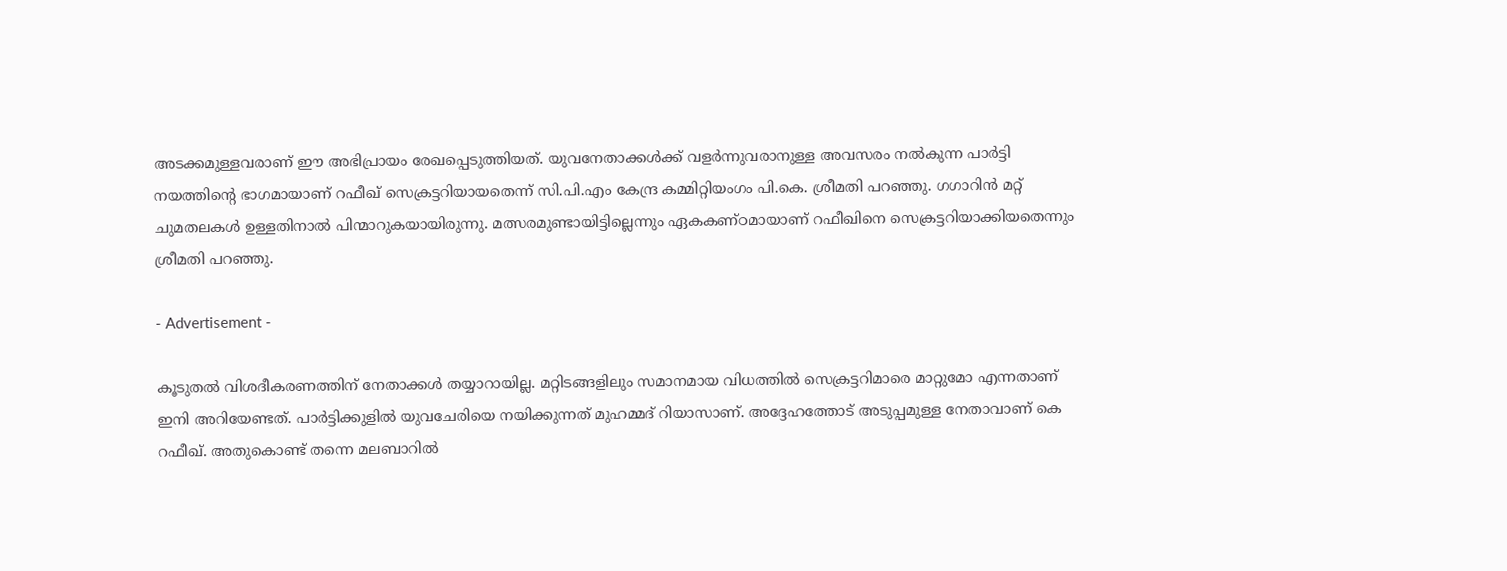അടക്കമുള്ളവരാണ് ഈ അഭിപ്രായം രേഖപ്പെടുത്തിയത്. യുവനേതാക്കള്‍ക്ക് വളര്‍ന്നുവരാനുള്ള അവസരം നല്‍കുന്ന പാര്‍ട്ടി നയത്തിന്റെ ഭാഗമായാണ് റഫീഖ് സെക്രട്ടറിയായതെന്ന് സി.പി.എം കേന്ദ്ര കമ്മിറ്റിയംഗം പി.കെ. ശ്രീമതി പറഞ്ഞു. ഗഗാറിന്‍ മറ്റ് ചുമതലകള്‍ ഉള്ളതിനാല്‍ പിന്മാറുകയായിരുന്നു. മത്സരമുണ്ടായിട്ടില്ലെന്നും ഏകകണ്ഠമായാണ് റഫീഖിനെ സെക്രട്ടറിയാക്കിയതെന്നും ശ്രീമതി പറഞ്ഞു.

- Advertisement -

കൂടുതല്‍ വിശദീകരണത്തിന് നേതാക്കള്‍ തയ്യാറായില്ല. മറ്റിടങ്ങളിലും സമാനമായ വിധത്തില്‍ സെക്രട്ടറിമാരെ മാറ്റുമോ എന്നതാണ് ഇനി അറിയേണ്ടത്. പാര്‍ട്ടിക്കുളില്‍ യുവചേരിയെ നയിക്കുന്നത് മുഹമ്മദ് റിയാസാണ്. അദ്ദേഹത്തോട് അടുപ്പമുള്ള നേതാവാണ് കെ റഫീഖ്. അതുകൊണ്ട് തന്നെ മലബാറില്‍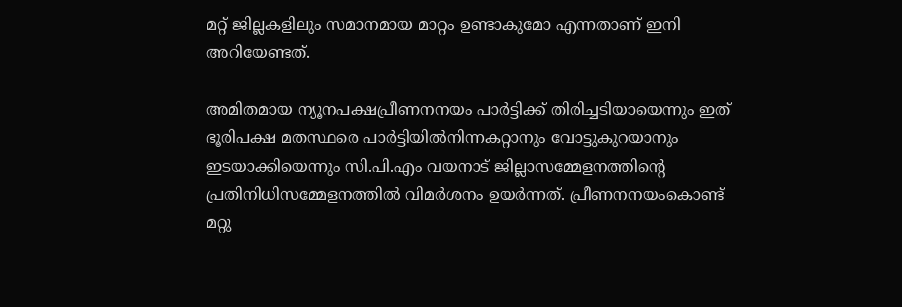മറ്റ് ജില്ലകളിലും സമാനമായ മാറ്റം ഉണ്ടാകുമോ എന്നതാണ് ഇനി അറിയേണ്ടത്.

അമിതമായ ന്യൂനപക്ഷപ്രീണനനയം പാര്‍ട്ടിക്ക് തിരിച്ചടിയായെന്നും ഇത് ഭൂരിപക്ഷ മതസ്ഥരെ പാര്‍ട്ടിയില്‍നിന്നകറ്റാനും വോട്ടുകുറയാനും ഇടയാക്കിയെന്നും സി.പി.എം വയനാട് ജില്ലാസമ്മേളനത്തിന്റെ പ്രതിനിധിസമ്മേളനത്തില്‍ വിമര്‍ശനം ഉയര്‍ന്നത്. പ്രീണനനയംകൊണ്ട് മറ്റു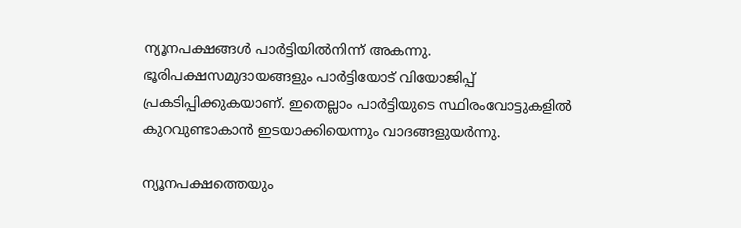ന്യൂനപക്ഷങ്ങള്‍ പാര്‍ട്ടിയില്‍നിന്ന് അകന്നു. ഭൂരിപക്ഷസമുദായങ്ങളും പാര്‍ട്ടിയോട് വിയോജിപ്പ് പ്രകടിപ്പിക്കുകയാണ്. ഇതെല്ലാം പാര്‍ട്ടിയുടെ സ്ഥിരംവോട്ടുകളില്‍ കുറവുണ്ടാകാന്‍ ഇടയാക്കിയെന്നും വാദങ്ങളുയര്‍ന്നു.

ന്യൂനപക്ഷത്തെയും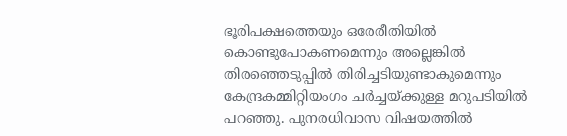ഭൂരിപക്ഷത്തെയും ഒരേരീതിയില്‍ കൊണ്ടുപോകണമെന്നും അല്ലെങ്കില്‍ തിരഞ്ഞെടുപ്പില്‍ തിരിച്ചടിയുണ്ടാകുമെന്നും കേന്ദ്രകമ്മിറ്റിയംഗം ചര്‍ച്ചയ്ക്കുള്ള മറുപടിയില്‍ പറഞ്ഞു. പുനരധിവാസ വിഷയത്തില്‍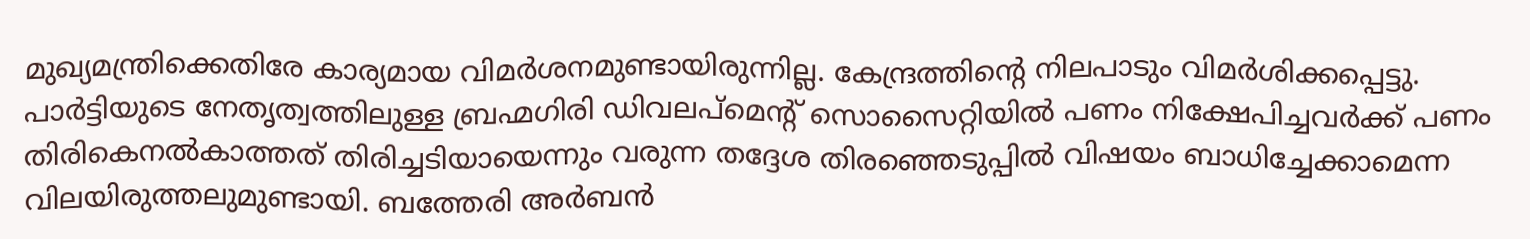മുഖ്യമന്ത്രിക്കെതിരേ കാര്യമായ വിമര്‍ശനമുണ്ടായിരുന്നില്ല. കേന്ദ്രത്തിന്റെ നിലപാടും വിമര്‍ശിക്കപ്പെട്ടു. പാര്‍ട്ടിയുടെ നേതൃത്വത്തിലുള്ള ബ്രഹ്മഗിരി ഡിവലപ്മെന്റ് സൊസൈറ്റിയില്‍ പണം നിക്ഷേപിച്ചവര്‍ക്ക് പണം തിരികെനല്‍കാത്തത് തിരിച്ചടിയായെന്നും വരുന്ന തദ്ദേശ തിരഞ്ഞെടുപ്പില്‍ വിഷയം ബാധിച്ചേക്കാമെന്ന വിലയിരുത്തലുമുണ്ടായി. ബത്തേരി അര്‍ബന്‍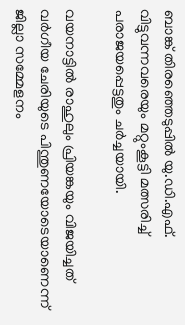ബാങ്ക് തിരഞ്ഞെടുപ്പില്‍ യു.ഡി.എഫ്. വിട്ടുവന്നവരെയും മറ്റുംകൂട്ടി മത്സരിച്ച് പരാജയപ്പെട്ടതും ചര്‍ച്ചയായി.

വയനാട്ടില്‍ രാഹുലും പ്രിയങ്കയും വിജയിച്ചത് വര്‍ഗീയ ചേരിയുടെ പിന്തുണയോടെയാണെന്ന് ജില്ലാ സമ്മേളനം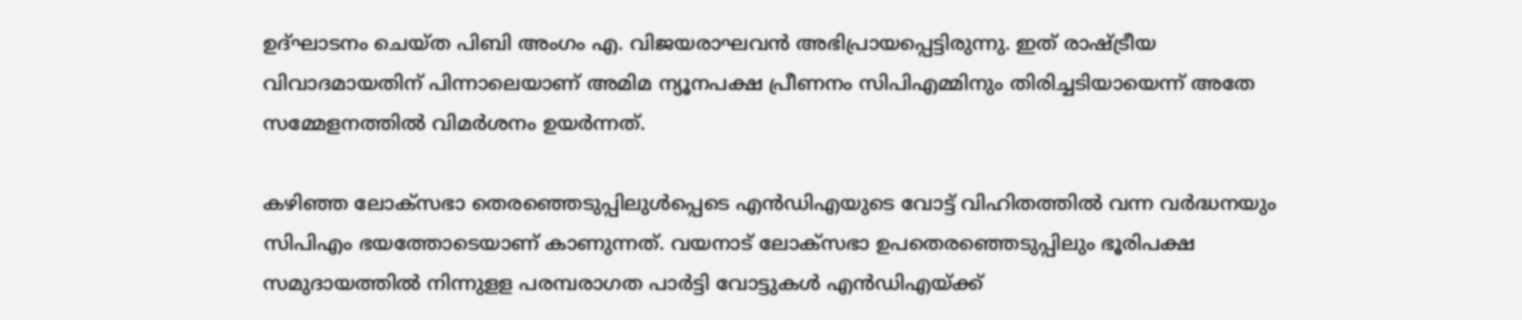ഉദ്ഘാടനം ചെയ്ത പിബി അംഗം എ. വിജയരാഘവന്‍ അഭിപ്രായപ്പെട്ടിരുന്നു. ഇത് രാഷ്ട്രീയ വിവാദമായതിന് പിന്നാലെയാണ് അമിമ ന്യൂനപക്ഷ പ്രീണനം സിപിഎമ്മിനും തിരിച്ചടിയായെന്ന് അതേ സമ്മേളനത്തില്‍ വിമര്‍ശനം ഉയര്‍ന്നത്.

കഴിഞ്ഞ ലോക്സഭാ തെരഞ്ഞെടുപ്പിലുള്‍പ്പെടെ എന്‍ഡിഎയുടെ വോട്ട് വിഹിതത്തില്‍ വന്ന വര്‍ദ്ധനയും സിപിഎം ഭയത്തോടെയാണ് കാണുന്നത്. വയനാട് ലോക്സഭാ ഉപതെരഞ്ഞെടുപ്പിലും ഭൂരിപക്ഷ സമുദായത്തില്‍ നിന്നുളള പരമ്പരാഗത പാര്‍ട്ടി വോട്ടുകള്‍ എന്‍ഡിഎയ്ക്ക്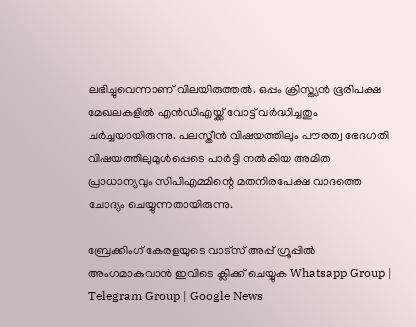ലഭിച്ചുവെന്നാണ് വിലയിരുത്തല്‍. ഒപ്പം ക്രിസ്ത്യന്‍ ഭൂരിപക്ഷ മേഖലകളില്‍ എന്‍ഡിഎയ്ക്ക് വോട്ട് വര്‍ദ്ധിച്ചതും ചര്‍ച്ചയായിരുന്നു. പലസ്തീന്‍ വിഷയത്തിലും പൗരത്വ ഭേദഗതി വിഷയത്തിലുമുള്‍പ്പെടെ പാര്‍ട്ടി നല്‍കിയ അമിത പ്രാധാന്യവും സിപിഎമ്മിന്റെ മതനിരപേക്ഷ വാദത്തെ ചോദ്യം ചെയ്യുന്നതായിരുന്നു.

ബ്രേക്കിംഗ് കേരളയുടെ വാട്സ് അപ്പ് ഗ്രൂപ്പിൽ അംഗമാകുവാൻ ഇവിടെ ക്ലിക്ക് ചെയ്യുക Whatsapp Group | Telegram Group | Google News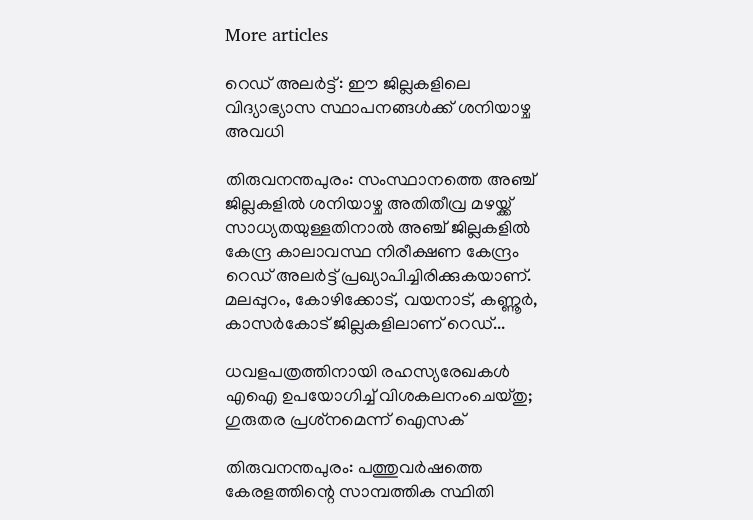More articles

റെഡ് അലർട്ട്: ഈ ജില്ലകളിലെ വിദ്യാഭ്യാസ സ്ഥാപനങ്ങൾക്ക് ശനിയാഴ്ച അവധി

തിരുവനന്തപുരം: സംസ്ഥാനത്തെ അഞ്ച് ജില്ലകളിൽ ശനിയാഴ്ച അതിതീവ്ര മഴയ്ക്ക് സാധ്യതയുള്ളതിനാൽ അഞ്ച് ജില്ലകളിൽ കേന്ദ്ര കാലാവസ്ഥ നിരീക്ഷണ കേന്ദ്രം റെഡ് അലർട്ട് പ്രഖ്യാപിച്ചിരിക്കുകയാണ്. മലപ്പുറം, കോഴിക്കോട്, വയനാട്, കണ്ണൂർ, കാസർകോട് ജില്ലകളിലാണ് റെഡ്...

ധവളപത്രത്തിനായി രഹസ്യരേഖകൾ എഐ ഉപയോഗിച്ച് വിശകലനംചെയ്തു; ഗുരുതര പ്രശ്‌നമെന്ന് ഐസക്

തിരുവനന്തപുരം: പത്തുവർഷത്തെ കേരളത്തിന്റെ സാമ്പത്തിക സ്ഥിതി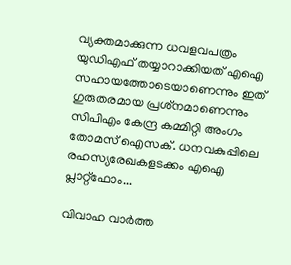വ്യക്തമാക്കുന്ന ധവളവപത്രം യുഡിഎഫ് തയ്യാറാക്കിയത് എഐ സഹായത്തോടെയാണെന്നും ഇത് ഗുരുതരമായ പ്രശ്‌നമാണെന്നും സിപിഎം കേന്ദ്ര കമ്മിറ്റി അംഗം തോമസ് ഐസക്. ധനവകുപ്പിലെ രഹസ്യരേഖകളടക്കം എഐ പ്ലാറ്റ്‌ഫോം...

വിവാഹ വാർത്ത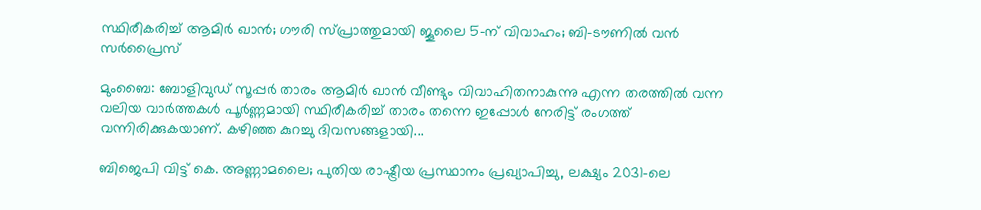സ്ഥിരീകരിച്ച് ആമിർ ഖാൻ; ഗൗരി സ്പ്രാത്തുമായി ജൂലൈ 5-ന് വിവാഹം; ബി-ടൗണിൽ വൻ സർപ്രൈസ്

മുംബൈ: ബോളിവുഡ് സൂപ്പർ താരം ആമിർ ഖാൻ വീണ്ടും വിവാഹിതനാകുന്നു എന്ന തരത്തിൽ വന്ന വലിയ വാർത്തകൾ പൂർണ്ണമായി സ്ഥിരീകരിച്ച് താരം തന്നെ ഇപ്പോൾ നേരിട്ട് രംഗത്ത് വന്നിരിക്കുകയാണ്. കഴിഞ്ഞ കുറച്ചു ദിവസങ്ങളായി...

ബിജെപി വിട്ട് കെ. അണ്ണാമലൈ; പുതിയ രാഷ്ട്രീയ പ്രസ്ഥാനം പ്രഖ്യാപിച്ചു, ലക്ഷ്യം 2031-ലെ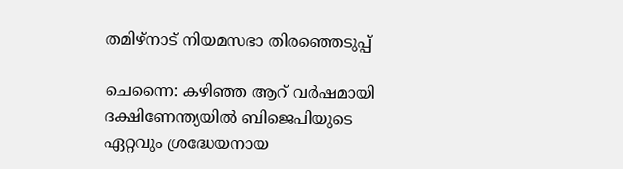തമിഴ്‌നാട് നിയമസഭാ തിരഞ്ഞെടുപ്പ്

ചെന്നൈ: കഴിഞ്ഞ ആറ് വർഷമായി ദക്ഷിണേന്ത്യയിൽ ബിജെപിയുടെ ഏറ്റവും ശ്രദ്ധേയനായ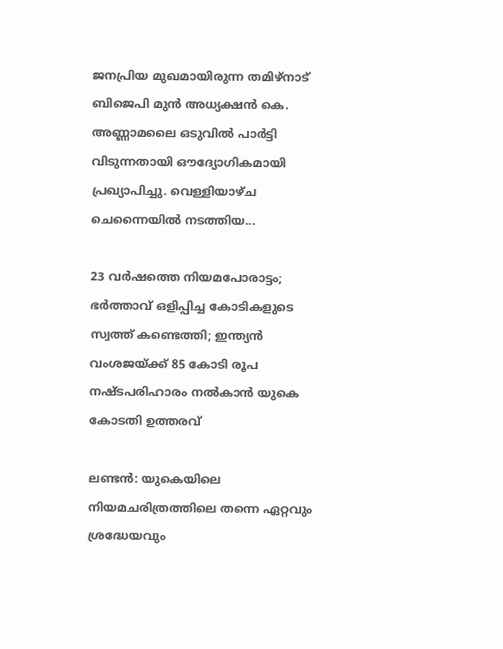ജനപ്രിയ മുഖമായിരുന്ന തമിഴ്‌നാട് ബിജെപി മുൻ അധ്യക്ഷൻ കെ. അണ്ണാമലൈ ഒടുവിൽ പാർട്ടി വിടുന്നതായി ഔദ്യോഗികമായി പ്രഖ്യാപിച്ചു. വെള്ളിയാഴ്ച ചെന്നൈയിൽ നടത്തിയ...

23 വർഷത്തെ നിയമപോരാട്ടം; ഭർത്താവ് ഒളിപ്പിച്ച കോടികളുടെ സ്വത്ത് കണ്ടെത്തി; ഇന്ത്യൻ വംശജയ്ക്ക് 85 കോടി രൂപ നഷ്ടപരിഹാരം നൽകാൻ യുകെ കോടതി ഉത്തരവ്

ലണ്ടൻ: യുകെയിലെ നിയമചരിത്രത്തിലെ തന്നെ ഏറ്റവും ശ്രദ്ധേയവും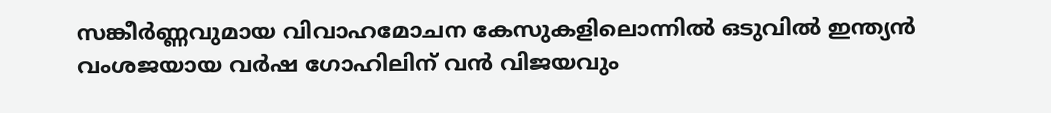സങ്കീർണ്ണവുമായ വിവാഹമോചന കേസുകളിലൊന്നിൽ ഒടുവിൽ ഇന്ത്യൻ വംശജയായ വർഷ ഗോഹിലിന് വൻ വിജയവും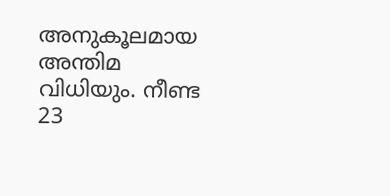അനുകൂലമായ അന്തിമ വിധിയും. നീണ്ട 23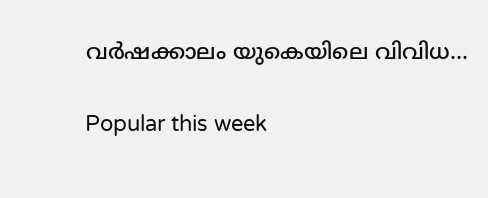വർഷക്കാലം യുകെയിലെ വിവിധ...

Popular this week